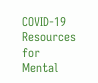COVID-19 Resources for Mental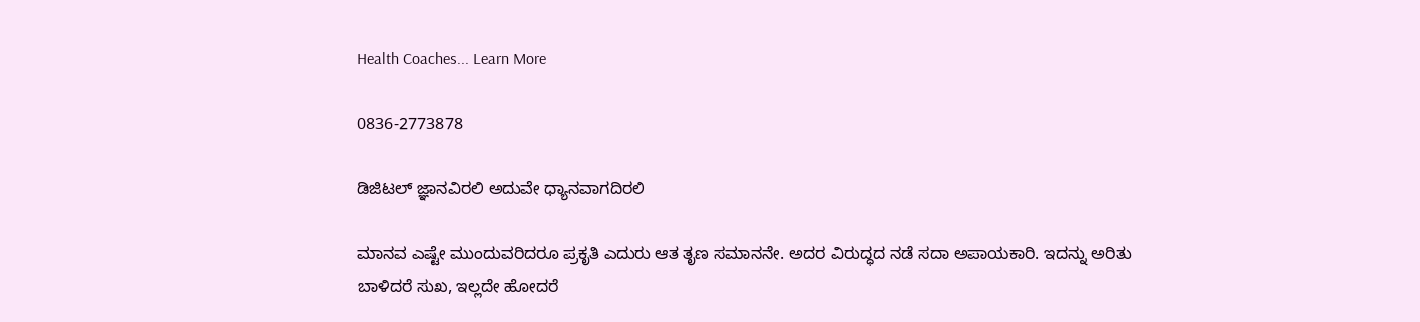Health Coaches... Learn More

0836-2773878

ಡಿಜಿಟಲ್ ಜ್ಞಾನವಿರಲಿ ಅದುವೇ ಧ್ಯಾನವಾಗದಿರಲಿ

ಮಾನವ ಎಷ್ಟೇ ಮುಂದುವರಿದರೂ ಪ್ರಕೃತಿ ಎದುರು ಆತ ತೃಣ ಸಮಾನನೇ. ಅದರ ವಿರುದ್ಧದ ನಡೆ ಸದಾ ಅಪಾಯಕಾರಿ. ಇದನ್ನು ಅರಿತು ಬಾಳಿದರೆ ಸುಖ, ಇಲ್ಲದೇ ಹೋದರೆ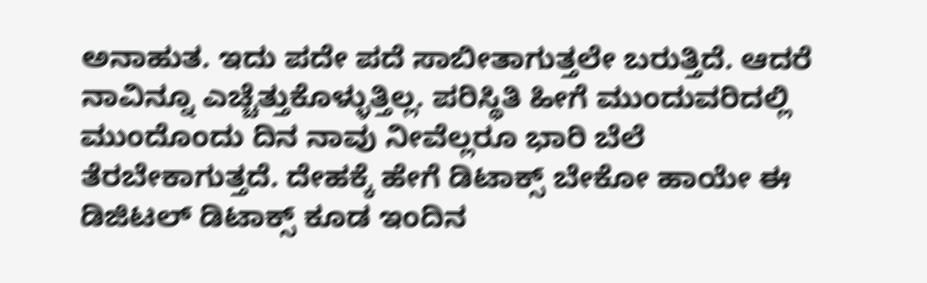ಅನಾಹುತ. ಇದು ಪದೇ ಪದೆ ಸಾಬೀತಾಗುತ್ತಲೇ ಬರುತ್ತಿದೆ. ಆದರೆ ನಾವಿನ್ನೂ ಎಚ್ಚೆತ್ತುಕೊಳ್ಳುತ್ತಿಲ್ಲ. ಪರಿಸ್ಥಿತಿ ಹೀಗೆ ಮುಂದುವರಿದಲ್ಲಿ ಮುಂದೊಂದು ದಿನ ನಾವು ನೀವೆಲ್ಲರೂ ಭಾರಿ ಬೆಲೆ ತೆರಬೇಕಾಗುತ್ತದೆ. ದೇಹಕ್ಕೆ ಹೇಗೆ ಡಿಟಾಕ್ಸ್ ಬೇಕೋ ಹಾಯೇ ಈ ಡಿಜಿಟಲ್ ಡಿಟಾಕ್ಸ್ ಕೂಡ ಇಂದಿನ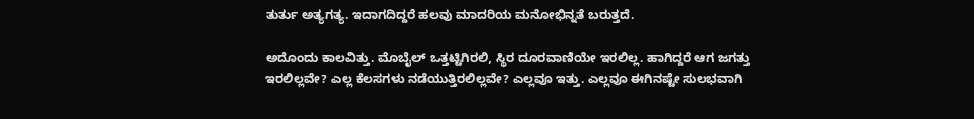ತುರ್ತು ಅತ್ಯಗತ್ಯ. ಇದಾಗದಿದ್ದರೆ ಹಲವು ಮಾದರಿಯ ಮನೋಭಿನ್ನತೆ ಬರುತ್ತದೆ.

ಅದೊಂದು ಕಾಲವಿತ್ತು. ಮೊಬೈಲ್ ಒತ್ತಟ್ಟಿಗಿರಲಿ, ಸ್ಥಿರ ದೂರವಾಣಿಯೇ ಇರಲಿಲ್ಲ. ಹಾಗಿದ್ದರೆ ಆಗ ಜಗತ್ತು ಇರಲಿಲ್ಲವೇ? ಎಲ್ಲ ಕೆಲಸಗಳು ನಡೆಯುತ್ತಿರಲಿಲ್ಲವೇ? ಎಲ್ಲವೂ ಇತ್ತು. ಎಲ್ಲವೂ ಈಗಿನಷ್ಟೇ ಸುಲಭವಾಗಿ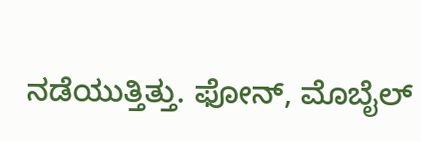ನಡೆಯುತ್ತಿತ್ತು. ಫೋನ್, ಮೊಬೈಲ್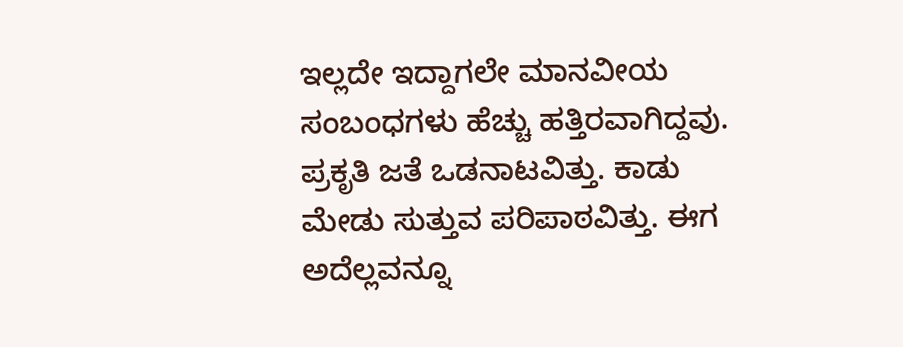ಇಲ್ಲದೇ ಇದ್ದಾಗಲೇ ಮಾನವೀಯ ಸಂಬಂಧಗಳು ಹೆಚ್ಚು ಹತ್ತಿರವಾಗಿದ್ದವು. ಪ್ರಕೃತಿ ಜತೆ ಒಡನಾಟವಿತ್ತು. ಕಾಡು ಮೇಡು ಸುತ್ತುವ ಪರಿಪಾಠವಿತ್ತು. ಈಗ ಅದೆಲ್ಲವನ್ನೂ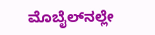ಮೊಬೈಲ್‌ನಲ್ಲೇ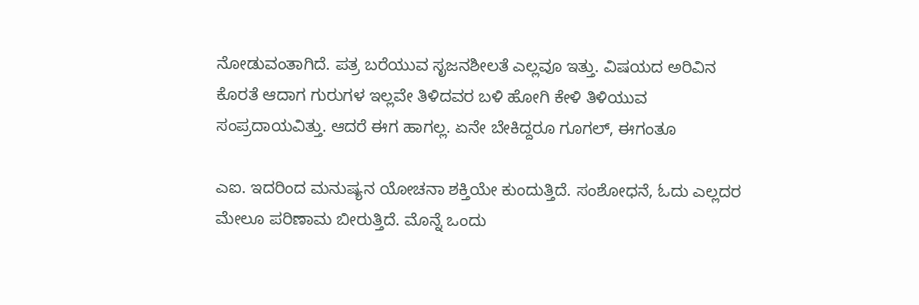ನೋಡುವಂತಾಗಿದೆ. ಪತ್ರ ಬರೆಯುವ ಸೃಜನಶೀಲತೆ ಎಲ್ಲವೂ ಇತ್ತು. ವಿಷಯದ ಅರಿವಿನ ಕೊರತೆ ಆದಾಗ ಗುರುಗಳ ಇಲ್ಲವೇ ತಿಳಿದವರ ಬಳಿ ಹೋಗಿ ಕೇಳಿ ತಿಳಿಯುವ ಸಂಪ್ರದಾಯವಿತ್ತು. ಆದರೆ ಈಗ ಹಾಗಲ್ಲ. ಏನೇ ಬೇಕಿದ್ದರೂ ಗೂಗಲ್, ಈಗಂತೂ

ಎಐ. ಇದರಿಂದ ಮನುಷ್ಯನ ಯೋಚನಾ ಶಕ್ತಿಯೇ ಕುಂದುತ್ತಿದೆ. ಸಂಶೋಧನೆ, ಓದು ಎಲ್ಲದರ ಮೇಲೂ ಪರಿಣಾಮ ಬೀರುತ್ತಿದೆ. ಮೊನ್ನೆ ಒಂದು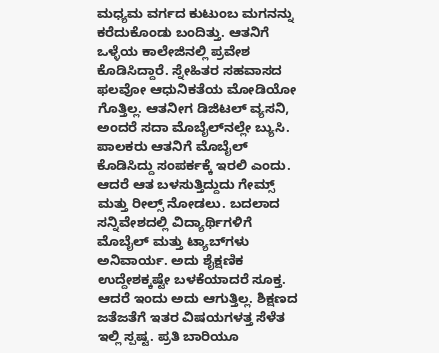ಮಧ್ಯಮ ವರ್ಗದ ಕುಟುಂಬ ಮಗನನ್ನು ಕರೆದುಕೊಂಡು ಬಂದಿತ್ತು. ಆತನಿಗೆ ಒಳ್ಳೆಯ ಕಾಲೇಜಿನಲ್ಲಿ ಪ್ರವೇಶ ಕೊಡಿಸಿದ್ದಾರೆ. ಸ್ನೇಹಿತರ ಸಹವಾಸದ ಫಲವೋ ಆಧುನಿಕತೆಯ ಮೋಡಿಯೋ ಗೊತ್ತಿಲ್ಲ. ಆತನೀಗ ಡಿಜಿಟಲ್ ವ್ಯಸನಿ, ಅಂದರೆ ಸದಾ ಮೊಬೈಲ್‌ನಲ್ಲೇ ಬ್ಯುಸಿ. ಪಾಲಕರು ಆತನಿಗೆ ಮೊಬೈಲ್ ಕೊಡಿಸಿದ್ದು ಸಂಪರ್ಕಕ್ಕೆ ಇರಲಿ ಎಂದು. ಆದರೆ ಆತ ಬಳಸುತ್ತಿದ್ದುದು ಗೇಮ್ಸ್ ಮತ್ತು ರೀಲ್ಸ್ ನೋಡಲು. ಬದಲಾದ ಸನ್ನಿವೇಶದಲ್ಲಿ ವಿದ್ಯಾರ್ಥಿಗಳಿಗೆ ಮೊಬೈಲ್ ಮತ್ತು ಟ್ಯಾಬ್‌ಗಳು ಅನಿವಾರ್ಯ. ಅದು ಶೈಕ್ಷಣಿಕ ಉದ್ದೇಶಕ್ಕಷ್ಟೇ ಬಳಕೆಯಾದರೆ ಸೂಕ್ತ. ಆದರೆ ಇಂದು ಅದು ಆಗುತ್ತಿಲ್ಲ. ಶಿಕ್ಷಣದ ಜತೆಜತೆಗೆ ಇತರ ವಿಷಯಗಳತ್ತ ಸೆಳೆತ ಇಲ್ಲಿ ಸ್ಪಷ್ಟ. ಪ್ರತಿ ಬಾರಿಯೂ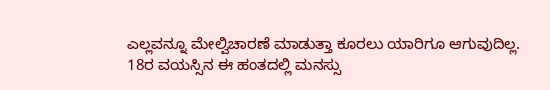ಎಲ್ಲವನ್ನೂ ಮೇಲ್ವಿಚಾರಣೆ ಮಾಡುತ್ತಾ ಕೂರಲು ಯಾರಿಗೂ ಆಗುವುದಿಲ್ಲ. 18ರ ವಯಸ್ಸಿನ ಈ ಹಂತದಲ್ಲಿ ಮನಸ್ಸು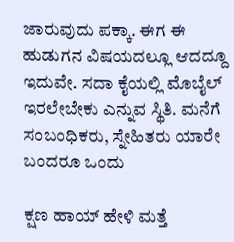ಜಾರುವುದು ಪಕ್ಕಾ. ಈಗ ಈ ಹುಡುಗನ ವಿಷಯದಲ್ಲೂ ಆದದ್ದೂ ಇದುವೇ. ಸದಾ ಕೈಯಲ್ಲಿ ಮೊಬೈಲ್ ಇರಲೇಬೇಕು ಎನ್ನುವ ಸ್ಥಿತಿ. ಮನೆಗೆ ಸಂಬಂಧಿಕರು, ಸ್ನೇಹಿತರು ಯಾರೇ ಬಂದರೂ ಒಂದು

ಕ್ಷಣ ಹಾಯ್ ಹೇಳಿ ಮತ್ತೆ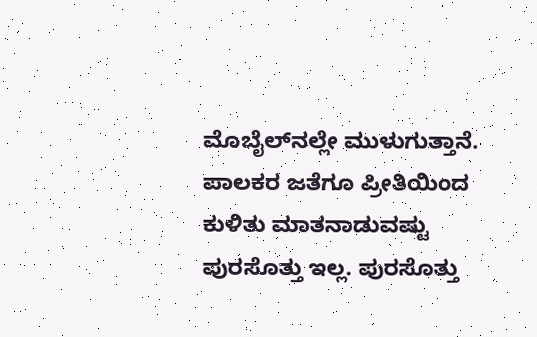ಮೊಬೈಲ್‌ನಲ್ಲೇ ಮುಳುಗುತ್ತಾನೆ. ಪಾಲಕರ ಜತೆಗೂ ಪ್ರೀತಿಯಿಂದ ಕುಳಿತು ಮಾತನಾಡುವಷ್ಟು ಪುರಸೊತ್ತು ಇಲ್ಲ. ಪುರಸೊತ್ತು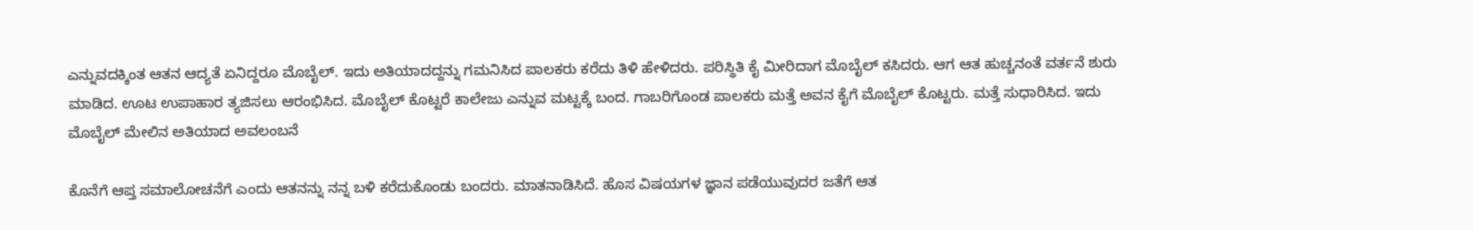ಎನ್ನುವದಕ್ಕಿಂತ ಆತನ ಆದ್ಯತೆ ಏನಿದ್ದರೂ ಮೊಬೈಲ್. ಇದು ಅತಿಯಾದದ್ದನ್ನು ಗಮನಿಸಿದ ಪಾಲಕರು ಕರೆದು ತಿಳಿ ಹೇಳಿದರು. ಪರಿಸ್ಥಿತಿ ಕೈ ಮೀರಿದಾಗ ಮೊಬೈಲ್ ಕಸಿದರು. ಆಗ ಆತ ಹುಚ್ಚನಂತೆ ವರ್ತನೆ ಶುರು ಮಾಡಿದ. ಊಟ ಉಪಾಹಾರ ತ್ಯಜಿಸಲು ಆರಂಭಿಸಿದ. ಮೊಬೈಲ್ ಕೊಟ್ಟರೆ ಕಾಲೇಜು ಎನ್ನುವ ಮಟ್ಟಕ್ಕೆ ಬಂದ. ಗಾಬರಿಗೊಂಡ ಪಾಲಕರು ಮತ್ತೆ ಅವನ ಕೈಗೆ ಮೊಬೈಲ್ ಕೊಟ್ಟರು. ಮತ್ತೆ ಸುಧಾರಿಸಿದ. ಇದು ಮೊಬೈಲ್ ಮೇಲಿನ ಅತಿಯಾದ ಅವಲಂಬನೆ

ಕೊನೆಗೆ ಆಪ್ತ ಸಮಾಲೋಚನೆಗೆ ಎಂದು ಆತನನ್ನು ನನ್ನ ಬಳಿ ಕರೆದುಕೊಂಡು ಬಂದರು. ಮಾತನಾಡಿಸಿದೆ. ಹೊಸ ವಿಷಯಗಳ ಜ್ಞಾನ ಪಡೆಯುವುದರ ಜತೆಗೆ ಆತ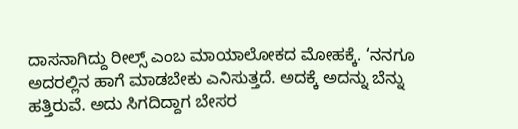ದಾಸನಾಗಿದ್ದು ರೀಲ್ಸ್ ಎಂಬ ಮಾಯಾಲೋಕದ ಮೋಹಕ್ಕೆ. ‘ನನಗೂ ಅದರಲ್ಲಿನ ಹಾಗೆ ಮಾಡಬೇಕು ಎನಿಸುತ್ತದೆ. ಅದಕ್ಕೆ ಅದನ್ನು ಬೆನ್ನು ಹತ್ತಿರುವೆ. ಅದು ಸಿಗದಿದ್ದಾಗ ಬೇಸರ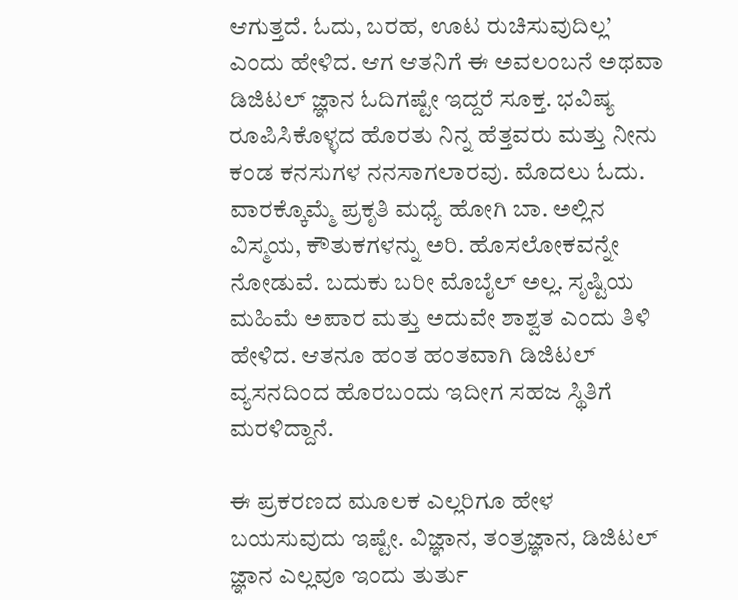ಆಗುತ್ತದೆ. ಓದು, ಬರಹ, ಊಟ ರುಚಿಸುವುದಿಲ್ಲ’ ಎಂದು ಹೇಳಿದ. ಆಗ ಆತನಿಗೆ ಈ ಅವಲಂಬನೆ ಅಥವಾ ಡಿಜಿಟಲ್ ಜ್ಞಾನ ಓದಿಗಷ್ಟೇ ಇದ್ದರೆ ಸೂಕ್ತ. ಭವಿಷ್ಯ ರೂಪಿಸಿಕೊಳ್ಳದ ಹೊರತು ನಿನ್ನ ಹೆತ್ತವರು ಮತ್ತು ನೀನು ಕಂಡ ಕನಸುಗಳ ನನಸಾಗಲಾರವು. ಮೊದಲು ಓದು. ವಾರಕ್ಕೊಮ್ಮೆ ಪ್ರಕೃತಿ ಮಧ್ಯೆ ಹೋಗಿ ಬಾ. ಅಲ್ಲಿನ ವಿಸ್ಮಯ, ಕೌತುಕಗಳನ್ನು ಅರಿ. ಹೊಸಲೋಕವನ್ನೇ ನೋಡುವೆ. ಬದುಕು ಬರೀ ಮೊಬೈಲ್ ಅಲ್ಲ. ಸೃಷ್ಟಿಯ ಮಹಿಮೆ ಅಪಾರ ಮತ್ತು ಅದುವೇ ಶಾಶ್ವತ ಎಂದು ತಿಳಿ ಹೇಳಿದ. ಆತನೂ ಹಂತ ಹಂತವಾಗಿ ಡಿಜಿಟಲ್ ವ್ಯಸನದಿಂದ ಹೊರಬಂದು ಇದೀಗ ಸಹಜ ಸ್ಥಿತಿಗೆ ಮರಳಿದ್ದಾನೆ.

ಈ ಪ್ರಕರಣದ ಮೂಲಕ ಎಲ್ಲರಿಗೂ ಹೇಳ ಬಯಸುವುದು ಇಷ್ಟೇ. ವಿಜ್ಞಾನ, ತಂತ್ರಜ್ಞಾನ, ಡಿಜಿಟಲ್ ಜ್ಞಾನ ಎಲ್ಲವೂ ಇಂದು ತುರ್ತು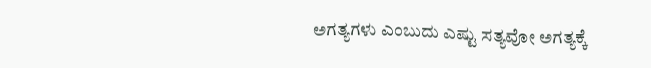ಅಗತ್ಯಗಳು ಎಂಬುದು ಎಷ್ಟು ಸತ್ಯವೋ ಅಗತ್ಯಕ್ಕೆ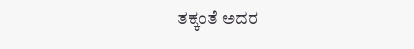ತಕ್ಕಂತೆ ಅದರ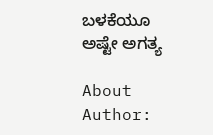ಬಳಕೆಯೂ ಅಷ್ಟೇ ಅಗತ್ಯ

About Author: